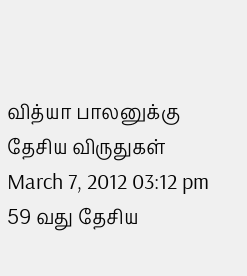வித்யா பாலனுக்கு தேசிய விருதுகள்
March 7, 2012 03:12 pm
59 வது தேசிய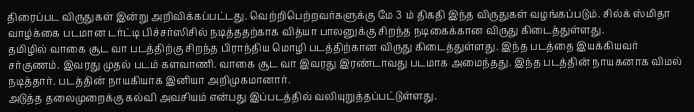திரைப்பட விருதுகள் இன்று அறிவிக்கப்பட்டது. வெற்றிபெற்றவர்களுக்கு மே 3 ம் திகதி இந்த விருதுகள் வழங்கப்படும். சில்க் ஸ்மிதா வாழ்க்கை படமான டர்ட்டி பிச்சர்ஸிசில் நடித்ததற்காக வித்யா பாலனுக்கு சிறந்த நடிகைக்கான விருது கிடைத்துள்ளது.
தமிழில் வாகை சூட வா படத்திற்கு சிறந்த பிராந்திய மொழி படத்திற்கான விருது கிடைத்துள்ளது. இந்த படத்தை இயக்கியவர் சர்குணம். இவரது முதல் படம் களவாணி. வாகை சூட வா இவரது இரண்டாவது படமாக அமைந்தது. இந்த படத்தின் நாயகனாக விமல் நடித்தார். படத்தின் நாயகியாக இனியா அறிமுகமானார்.
அடுத்த தலைமுறைக்கு கல்வி அவசியம் என்பது இப்படத்தில் வலியுறுத்தப்பட்டுள்ளது.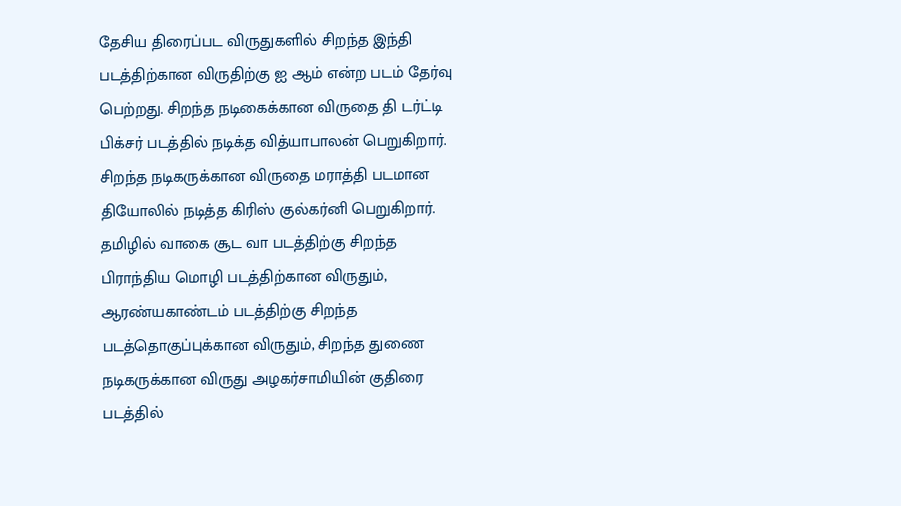தேசிய திரைப்பட விருதுகளில் சிறந்த இந்தி படத்திற்கான விருதிற்கு ஐ ஆம் என்ற படம் தேர்வு பெற்றது. சிறந்த நடிகைக்கான விருதை தி டர்ட்டி பிக்சர் படத்தில் நடிக்த வித்யாபாலன் பெறுகிறார். சிறந்த நடிகருக்கான விருதை மராத்தி படமான தியோலில் நடித்த கிரிஸ் குல்கர்னி பெறுகிறார்.
தமிழில் வாகை சூட வா படத்திற்கு சிறந்த பிராந்திய மொழி படத்திற்கான விருதும், ஆரண்யகாண்டம் படத்திற்கு சிறந்த படத்தொகுப்புக்கான விருதும், சிறந்த துணை நடிகருக்கான விருது அழகர்சாமியின் குதிரை படத்தில்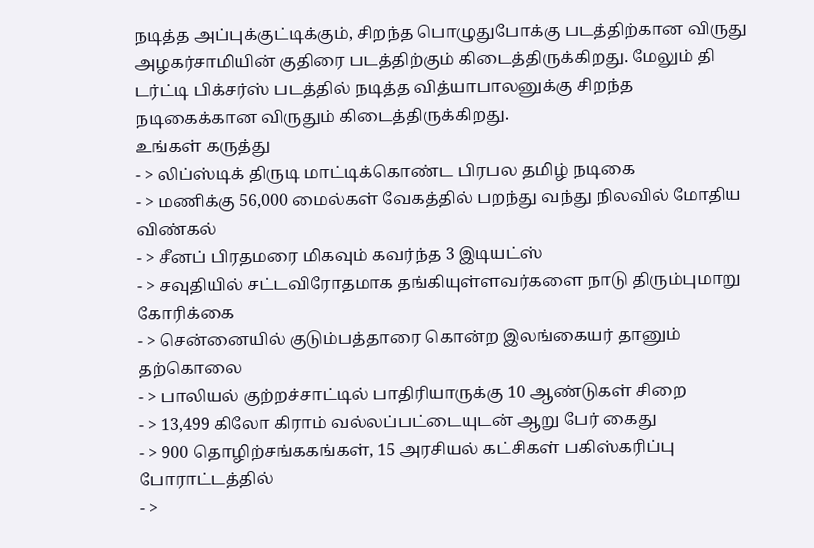நடித்த அப்புக்குட்டிக்கும், சிறந்த பொழுதுபோக்கு படத்திற்கான விருது அழகர்சாமியின் குதிரை படத்திற்கும் கிடைத்திருக்கிறது. மேலும் தி டர்ட்டி பிக்சர்ஸ் படத்தில் நடித்த வித்யாபாலனுக்கு சிறந்த நடிகைக்கான விருதும் கிடைத்திருக்கிறது.
உங்கள் கருத்து
- > லிப்ஸ்டிக் திருடி மாட்டிக்கொண்ட பிரபல தமிழ் நடிகை
- > மணிக்கு 56,000 மைல்கள் வேகத்தில் பறந்து வந்து நிலவில் மோதிய விண்கல்
- > சீனப் பிரதமரை மிகவும் கவர்ந்த 3 இடியட்ஸ்
- > சவுதியில் சட்டவிரோதமாக தங்கியுள்ளவர்களை நாடு திரும்புமாறு கோரிக்கை
- > சென்னையில் குடும்பத்தாரை கொன்ற இலங்கையர் தானும் தற்கொலை
- > பாலியல் குற்றச்சாட்டில் பாதிரியாருக்கு 10 ஆண்டுகள் சிறை
- > 13,499 கிலோ கிராம் வல்லப்பட்டையுடன் ஆறு பேர் கைது
- > 900 தொழிற்சங்ககங்கள், 15 அரசியல் கட்சிகள் பகிஸ்கரிப்பு போராட்டத்தில்
- >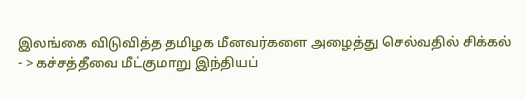இலங்கை விடுவித்த தமிழக மீனவர்களை அழைத்து செல்வதில் சிக்கல்
- > கச்சத்தீவை மீட்குமாறு இந்தியப்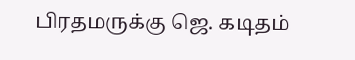பிரதமருக்கு ஜெ. கடிதம்